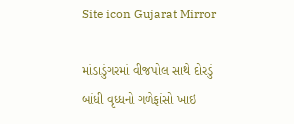Site icon Gujarat Mirror

માંડાડુંગરમાં વીજપોલ સાથે દોરડું બાંધી વૃધ્ધનો ગળેફાંસો ખાઇ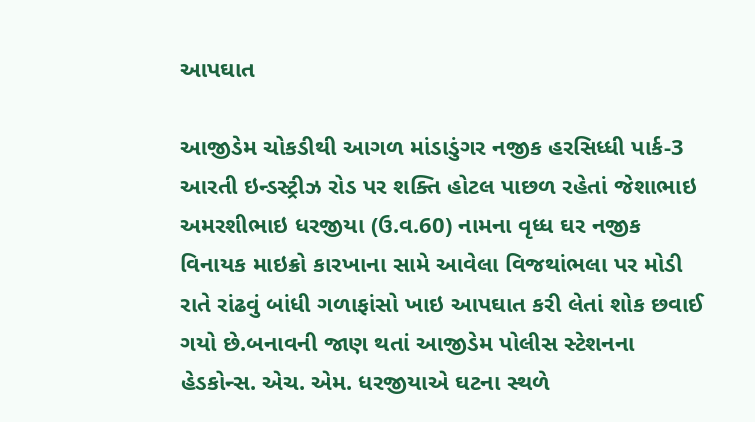આપઘાત

આજીડેમ ચોકડીથી આગળ માંડાડુંગર નજીક હરસિધ્ધી પાર્ક-3 આરતી ઇન્ડસ્ટ્રીઝ રોડ પર શક્તિ હોટલ પાછળ રહેતાં જેશાભાઇ અમરશીભાઇ ધરજીયા (ઉ.વ.60) નામના વૃધ્ધ ઘર નજીક વિનાયક માઇક્રો કારખાના સામે આવેલા વિજથાંભલા પર મોડી રાતે રાંઢવું બાંધી ગળાફાંસો ખાઇ આપઘાત કરી લેતાં શોક છવાઈ ગયો છે.બનાવની જાણ થતાં આજીડેમ પોલીસ સ્ટેશનના હેડકોન્સ. એચ. એમ. ધરજીયાએ ઘટના સ્થળે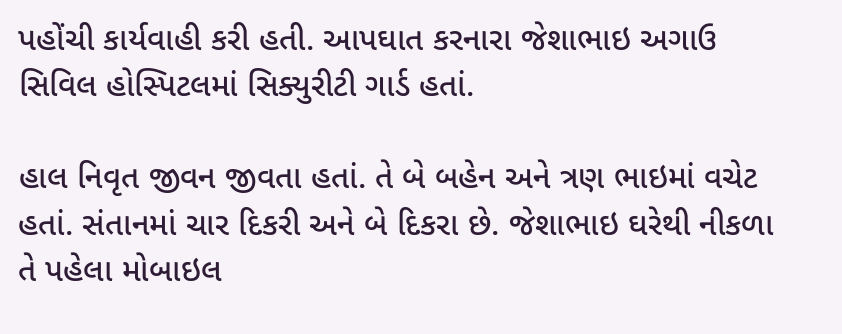પહોંચી કાર્યવાહી કરી હતી. આપઘાત કરનારા જેશાભાઇ અગાઉ સિવિલ હોસ્પિટલમાં સિક્યુરીટી ગાર્ડ હતાં.

હાલ નિવૃત જીવન જીવતા હતાં. તે બે બહેન અને ત્રણ ભાઇમાં વચેટ હતાં. સંતાનમાં ચાર દિકરી અને બે દિકરા છે. જેશાભાઇ ઘરેથી નીકળા તે પહેલા મોબાઇલ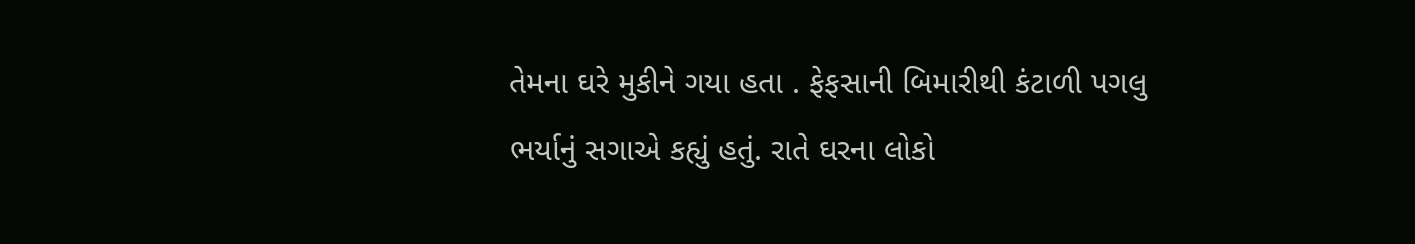તેમના ઘરે મુકીને ગયા હતા . ફેફસાની બિમારીથી કંટાળી પગલુ ભર્યાનું સગાએ કહ્યું હતું. રાતે ઘરના લોકો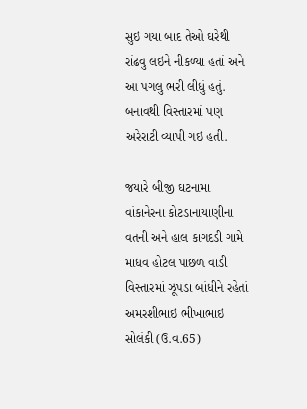સુઇ ગયા બાદ તેઓ ઘરેથી રાંઢવુ લઇને નીકળ્યા હતાં અને આ પગલુ ભરી લીધું હતું. બનાવથી વિસ્તારમાં પણ અરેરાટી વ્યાપી ગઇ હતી.

જયારે બીજી ઘટનામા વાંકાનેરના કોટડાનાયાણીના વતની અને હાલ કાગદડી ગામે માધવ હોટલ પાછળ વાડી વિસ્તારમાં ઝૂપડા બાંધીને રહેતાં અમરશીભાઇ ભીખાભાઇ સોલંકી (ઉ.વ.65)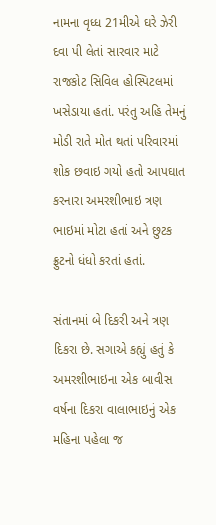નામના વૃધ્ધ 21મીએ ઘરે ઝેરી દવા પી લેતાં સારવાર માટે રાજકોટ સિવિલ હોસ્પિટલમાં ખસેડાયા હતાં. પરંતુ અહિ તેમનું મોડી રાતે મોત થતાં પરિવારમાં શોક છવાઇ ગયો હતો આપઘાત કરનારા અમરશીભાઇ ત્રણ ભાઇમાં મોટા હતાં અને છુટક ફ્રુટનો ધંધો કરતાં હતાં.

સંતાનમાં બે દિકરી અને ત્રણ દિકરા છે. સગાએ કહ્યું હતું કે અમરશીભાઇના એક બાવીસ વર્ષના દિકરા વાલાભાઇનું એક મહિના પહેલા જ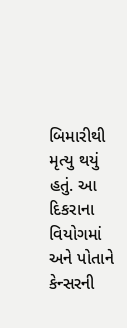બિમારીથી મૃત્યુ થયું હતું. આ દિકરાના વિયોગમાં અને પોતાને કેન્સરની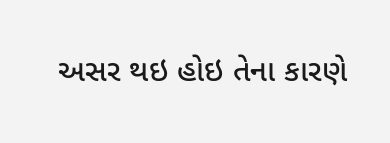અસર થઇ હોઇ તેના કારણે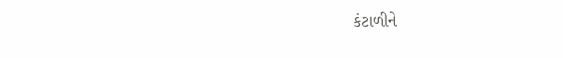કંટાળીને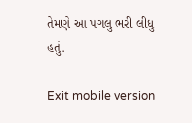તેમણે આ પગલુ ભરી લીધુ હતું.

Exit mobile version